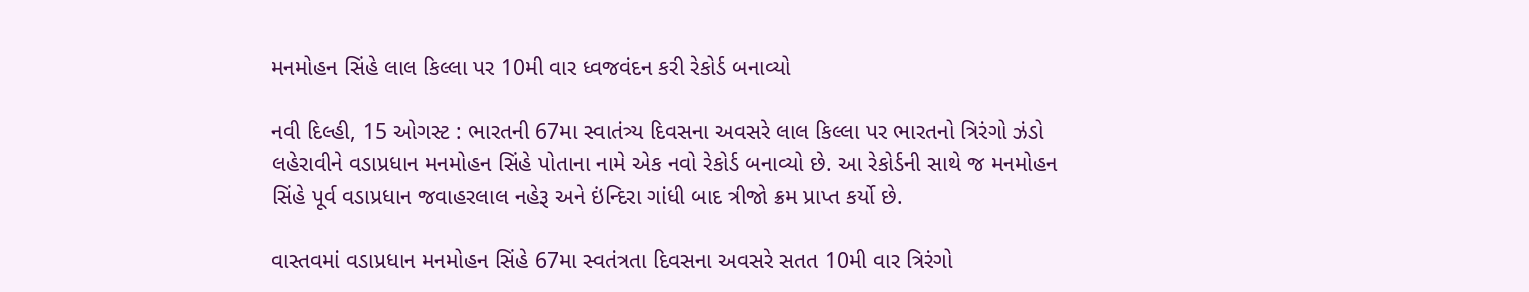મનમોહન સિંહે લાલ કિલ્લા પર 10મી વાર ધ્વજવંદન કરી રેકોર્ડ બનાવ્યો

નવી દિલ્હી, 15 ઓગસ્ટ : ભારતની 67મા સ્વાતંત્ર્ય દિવસના અવસરે લાલ કિલ્લા પર ભારતનો ત્રિરંગો ઝંડો લહેરાવીને વડાપ્રધાન મનમોહન સિંહે પોતાના નામે એક નવો રેકોર્ડ બનાવ્યો છે. આ રેકોર્ડની સાથે જ મનમોહન સિંહે પૂર્વ વડાપ્રધાન જવાહરલાલ નહેરૂ અને ઇંન્દિરા ગાંધી બાદ ત્રીજો ક્રમ પ્રાપ્ત કર્યો છે.

વાસ્તવમાં વડાપ્રધાન મનમોહન સિંહે 67મા સ્વતંત્રતા દિવસના અવસરે સતત 10મી વાર ત્રિરંગો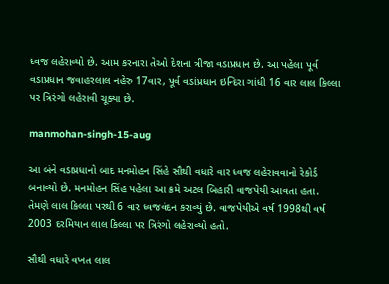ધ્વજ લહેરાવ્યો છે. આમ કરનારા તેઓ દેશના ત્રીજા વડાપ્રધાન છે. આ પહેલા પૂર્વ વડાપ્રધાન જવાહરલાલ નહેરુ 17વાર, પૂર્વ વડાંપ્રધાન ઇન્દિરા ગાંધી 16 વાર લાલ કિલ્લા પર ત્રિરંગો લહેરાવી ચૂક્યા છે.

manmohan-singh-15-aug

આ બંને વડાપ્રધાનો બાદ મનમોહન સિંહે સૌથી વધારે વાર ધ્વજ લહેરાવવાનો રેકોર્ડ બનાવ્યો છે. મનમોહન સિંહ પહેલા આ ક્રમે અટલ બિહારી વાજપેયી આવતા હતા. તેમણે લાલ કિલ્લા પરથી 6 વાર ધ્વજવંદન કરાવ્યું છે. વાજપેયીએ વર્ષ 1998થી વર્ષ 2003 દરમિયાન લાલ કિલ્લા પર ત્રિરંગો લહેરાવ્યો હતો.

સૌથી વધારે વખત લાલ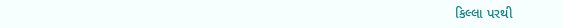કિલ્લા પરથી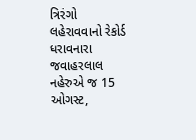ત્રિરંગો લહેરાવવાનો રેકોર્ડ ધરાવનારા જવાહરલાલ નહેરુએ જ 15 ઓગસ્ટ,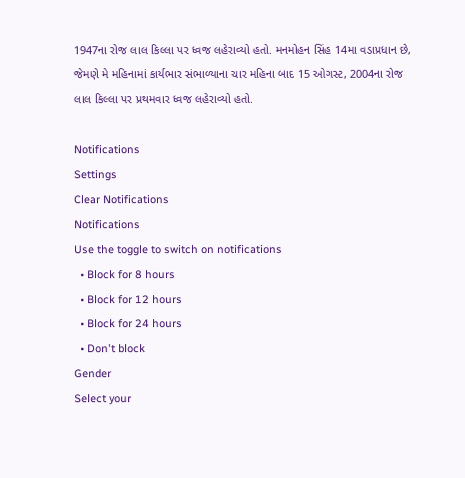1947ના રોજ લાલ કિલ્લા પર ધ્વજ લહેરાવ્યો હતો. મનમોહન સિંહ 14મા વડાપ્રધાન છે, જેમણે મે મહિનામાં કાર્યભાર સંભાળ્યાના ચાર મહિના બાદ 15 ઓગસ્ટ, 2004ના રોજ લાલ કિલ્લા પર પ્રથમવાર ધ્વજ લહેરાવ્યો હતો.

Notifications
Settings
Clear Notifications
Notifications
Use the toggle to switch on notifications
  • Block for 8 hours
  • Block for 12 hours
  • Block for 24 hours
  • Don't block
Gender
Select your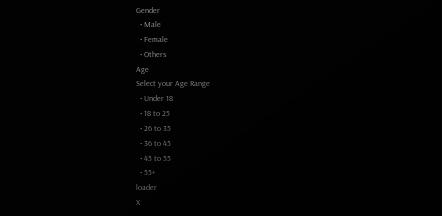Gender
  • Male
  • Female
  • Others
Age
Select your Age Range
  • Under 18
  • 18 to 25
  • 26 to 35
  • 36 to 45
  • 45 to 55
  • 55+
loader
X